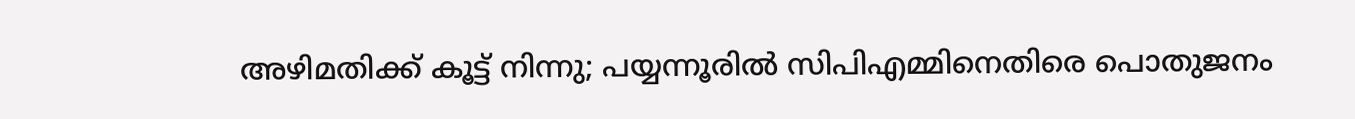അഴിമതിക്ക് കൂട്ട് നിന്നു; പയ്യന്നൂരില്‍ സിപിഎമ്മിനെതിരെ പൊതുജനം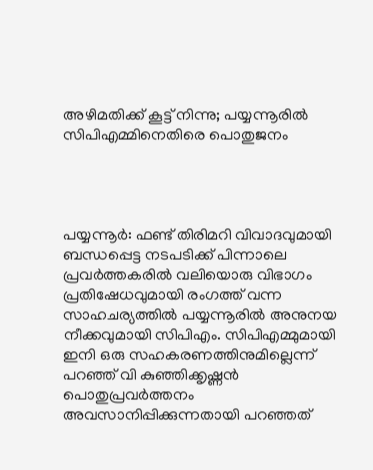അഴിമതിക്ക് കൂട്ട് നിന്നു; പയ്യന്നൂരില്‍ സിപിഎമ്മിനെതിരെ പൊതുജനം




പയ്യന്നൂര്‍: ഫണ്ട് തിരിമറി വിവാദവുമായി ബന്ധപ്പെട്ട നടപടിക്ക് പിന്നാലെ പ്രവര്‍ത്തകരില്‍ വലിയൊരു വിഭാഗം പ്രതിഷേധവുമായി രംഗത്ത് വന്ന സാഹചര്യത്തില്‍ പയ്യന്നൂരില്‍ അനുനയ നീക്കവുമായി സിപിഎം. സിപിഎമ്മുമായി ഇനി ഒരു സഹകരണത്തിനുമില്ലെന്ന് പറഞ്ഞ് വി കുഞ്ഞിക്കൃഷ്ണന്‍ പൊതുപ്രവര്‍ത്തനം അവസാനിപ്പിക്കുന്നതായി പറഞ്ഞത്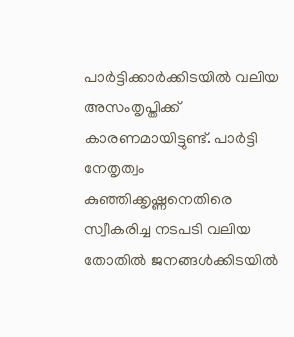പാര്‍ട്ടിക്കാര്‍ക്കിടയില്‍ വലിയ അസംതൃപ്തിക്ക് കാരണമായിട്ടുണ്ട്. പാര്‍ട്ടി നേതൃത്വം കുഞ്ഞിക്കൃഷ്ണനെതിരെ സ്വീകരിച്ച നടപടി വലിയ തോതില്‍ ജനങ്ങള്‍ക്കിടയില്‍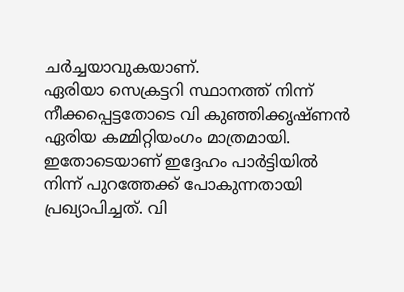ചര്‍ച്ചയാവുകയാണ്.
ഏരിയാ സെക്രട്ടറി സ്ഥാനത്ത് നിന്ന് നീക്കപ്പെട്ടതോടെ വി കുഞ്ഞിക്കൃഷ്ണന്‍ ഏരിയ കമ്മിറ്റിയംഗം മാത്രമായി. ഇതോടെയാണ് ഇദ്ദേഹം പാര്‍ട്ടിയില്‍ നിന്ന് പുറത്തേക്ക് പോകുന്നതായി പ്രഖ്യാപിച്ചത്. വി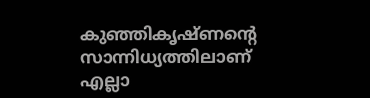കുഞ്ഞികൃഷ്ണന്റെ സാന്നിധ്യത്തിലാണ് എല്ലാ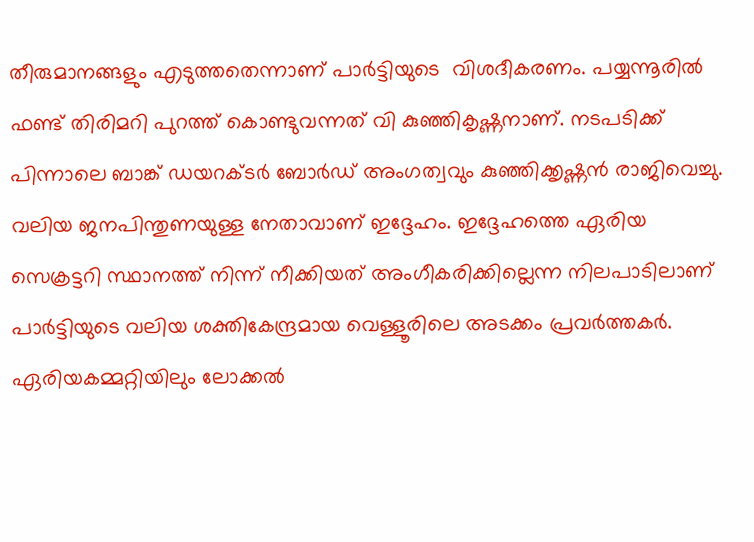തീരുമാനങ്ങളും എടുത്തതെന്നാണ് പാര്‍ട്ടിയുടെ  വിശദീകരണം. പയ്യന്നൂരില്‍ ഫണ്ട് തിരിമറി പുറത്ത് കൊണ്ടുവന്നത് വി കുഞ്ഞികൃഷ്ണനാണ്. നടപടിക്ക് പിന്നാലെ ബാങ്ക് ഡയറക്ടര്‍ ബോര്‍ഡ് അംഗത്വവും കുഞ്ഞിക്കൃഷ്ണന്‍ രാജിവെച്ചു. വലിയ ജനപിന്തുണയുള്ള നേതാവാണ് ഇദ്ദേഹം. ഇദ്ദേഹത്തെ ഏരിയ സെക്രട്ടറി സ്ഥാനത്ത് നിന്ന് നീക്കിയത് അംഗീകരിക്കില്ലെന്ന നിലപാടിലാണ് പാര്‍ട്ടിയുടെ വലിയ ശക്തികേന്ദ്രമായ വെള്ളൂരിലെ അടക്കം പ്രവര്‍ത്തകര്‍. ഏരിയകമ്മറ്റിയിലും ലോക്കല്‍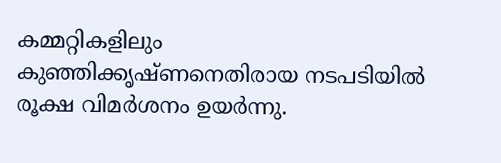കമ്മറ്റികളിലും കുഞ്ഞിക്കൃഷ്ണനെതിരായ നടപടിയില്‍ രൂക്ഷ വിമര്‍ശനം ഉയര്‍ന്നു.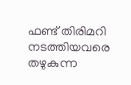ഫണ്ട് തിരിമറി നടത്തിയവരെ തഴുകുന്ന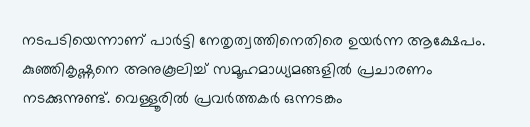നടപടിയെന്നാണ് പാര്‍ട്ടി നേതൃത്വത്തിനെതിരെ ഉയര്‍ന്ന ആക്ഷേപം. കുഞ്ഞികൃഷ്ണനെ അനുകൂലിച്ച് സമൂഹമാധ്യമങ്ങളില്‍ പ്രചാരണം നടക്കുന്നുണ്ട്. വെള്ളൂരില്‍ പ്രവര്‍ത്തകര്‍ ഒന്നടങ്കം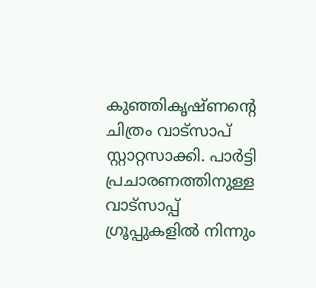കുഞ്ഞികൃഷ്ണന്റെ ചിത്രം വാട്‌സാപ് സ്റ്റാറ്റസാക്കി. പാര്‍ട്ടി പ്രചാരണത്തിനുള്ള വാട്‌സാപ്പ് ഗ്രൂപ്പുകളില്‍ നിന്നും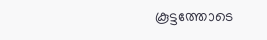കൂട്ടത്തോടെ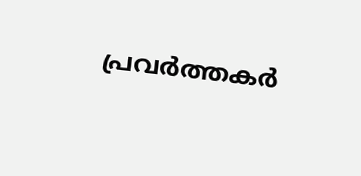പ്രവര്‍ത്തകര്‍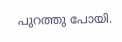പുറത്തു പോയി.